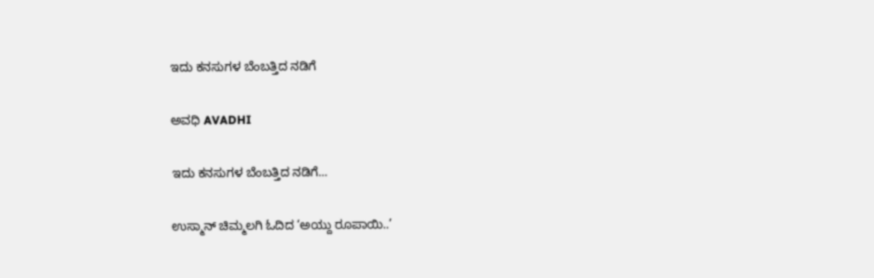ಇದು ಕನಸುಗಳ ಬೆಂಬತ್ತಿದ ನಡಿಗೆ‍

ಅವಧಿ AVADHI

ಇದು ಕನಸುಗಳ ಬೆಂಬತ್ತಿದ ನಡಿಗೆ...

ಉಸ್ಮಾನ್ ಚಿಮ್ಮಲಗಿ ಓದಿದ ‘ಅಯ್ದು ರೂಪಾಯಿ..’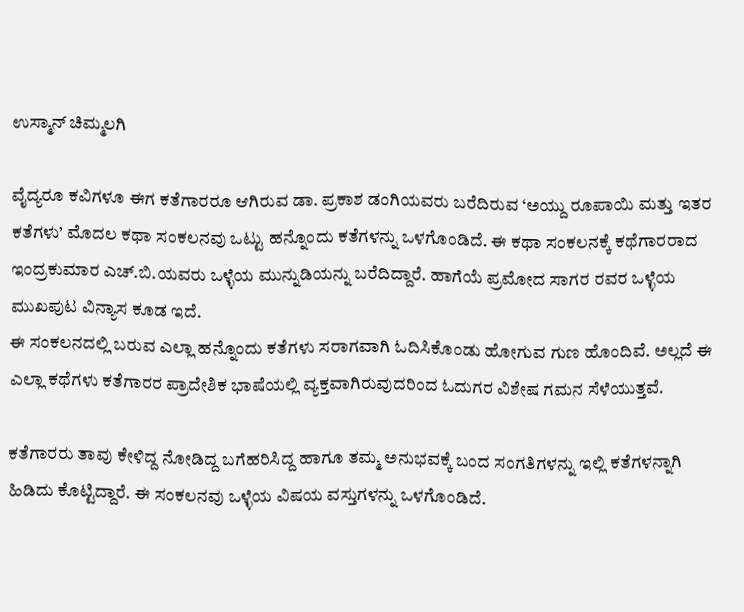ಉಸ್ಮಾನ್ ಚಿಮ್ಮಲಗಿ

ವೈದ್ಯರೂ ಕವಿಗಳೂ ಈಗ ಕತೆಗಾರರೂ ಆಗಿರುವ ಡಾ. ಪ್ರಕಾಶ ಡಂಗಿಯವರು ಬರೆದಿರುವ ‘ಅಯ್ದು ರೂಪಾಯಿ ಮತ್ತು ಇತರ ಕತೆಗಳು’ ಮೊದಲ ಕಥಾ ಸಂಕಲನವು ಒಟ್ಟು ಹನ್ನೊಂದು ಕತೆಗಳನ್ನು ಒಳಗೊಂಡಿದೆ. ಈ ಕಥಾ ಸಂಕಲನಕ್ಕೆ ಕಥೆಗಾರರಾದ ಇಂದ್ರಕುಮಾರ ಎಚ್.ಬಿ.ಯವರು ಒಳ್ಳೆಯ ಮುನ್ನುಡಿಯನ್ನು ಬರೆದಿದ್ದಾರೆ. ಹಾಗೆಯೆ ಪ್ರಮೋದ ಸಾಗರ ರವರ ಒಳ್ಳೆಯ ಮುಖಪುಟ ವಿನ್ಯಾಸ ಕೂಡ ಇದೆ.
ಈ ಸಂಕಲನದಲ್ಲಿ ಬರುವ ಎಲ್ಲಾ ಹನ್ನೊಂದು ಕತೆಗಳು ಸರಾಗವಾಗಿ ಓದಿಸಿಕೊಂಡು ಹೋಗುವ ಗುಣ ಹೊಂದಿವೆ. ಅಲ್ಲದೆ ಈ ಎಲ್ಲಾ ಕಥೆಗಳು ಕತೆಗಾರರ ಪ್ರಾದೇಶಿಕ ಭಾಷೆಯಲ್ಲಿ ವ್ಯಕ್ತವಾಗಿರುವುದರಿಂದ ಓದುಗರ ವಿಶೇಷ ಗಮನ ಸೆಳೆಯುತ್ತವೆ.

ಕತೆಗಾರರು ತಾವು ಕೇಳಿದ್ದ ನೋಡಿದ್ದ ಬಗೆಹರಿಸಿದ್ದ ಹಾಗೂ ತಮ್ಮ ಅನುಭವಕ್ಕೆ ಬಂದ ಸಂಗತಿಗಳನ್ನು ಇಲ್ಲಿ ಕತೆಗಳನ್ನಾಗಿ ಹಿಡಿದು ಕೊಟ್ಟಿದ್ದಾರೆ. ಈ ಸಂಕಲನವು ಒಳ್ಳೆಯ ವಿಷಯ ವಸ್ತುಗಳನ್ನು ಒಳಗೊಂಡಿದೆ.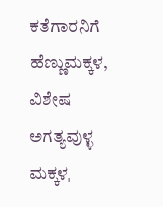ಕತೆಗಾರನಿಗೆ ಹೆಣ್ಣುಮಕ್ಕಳ, ವಿಶೇಷ ಅಗತ್ಯವುಳ್ಳ ಮಕ್ಕಳˌ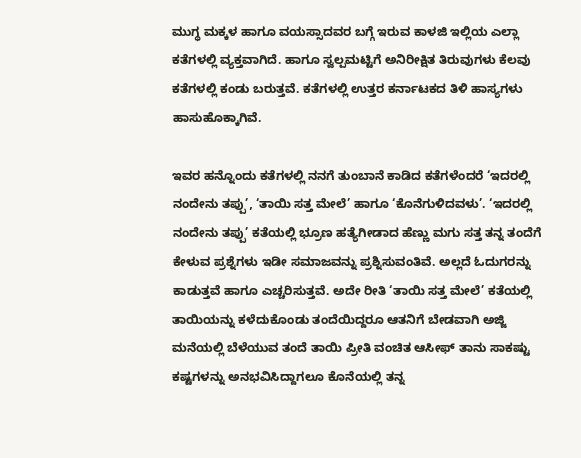ಮುಗ್ಧ ಮಕ್ಕಳ ಹಾಗೂ ವಯಸ್ಸಾದವರ ಬಗ್ಗೆ ಇರುವ ಕಾಳಜಿ ಇಲ್ಲಿಯ ಎಲ್ಲಾ ಕತೆಗಳಲ್ಲಿ ವ್ಯಕ್ತವಾಗಿದೆ. ಹಾಗೂ ಸ್ವಲ್ಪಮಟ್ಟಿಗೆ ಅನಿರೀಕ್ಷಿತ ತಿರುವುಗಳು ಕೆಲವು ಕತೆಗಳಲ್ಲಿ ಕಂಡು ಬರುತ್ತವೆ. ಕತೆಗಳಲ್ಲಿ ಉತ್ತರ ಕರ್ನಾಟಕದ ತಿಳಿ ಹಾಸ್ಯಗಳು ಹಾಸುಹೊಕ್ಕಾಗಿವೆ.

ಇವರ ಹನ್ನೊಂದು ಕತೆಗಳಲ್ಲಿ ನನಗೆ ತುಂಬಾನೆ ಕಾಡಿದ ಕತೆಗಳೆಂದರೆ ‘ಇದರಲ್ಲಿ ನಂದೇನು ತಪ್ಪು’, ‘ತಾಯಿ ಸತ್ತ ಮೇಲೆ’ ಹಾಗೂ ‘ಕೊನೆಗುಳಿದವಳು’. ‘ಇದರಲ್ಲಿ ನಂದೇನು ತಪ್ಪು’ ಕತೆಯಲ್ಲಿ ಭ್ರೂಣ ಹತ್ಯೆಗೀಡಾದ ಹೆಣ್ಣು ಮಗು ಸತ್ತ ತನ್ನ ತಂದೆಗೆ ಕೇಳುವ ಪ್ರಶ್ನೆಗಳು ಇಡೀ ಸಮಾಜವನ್ನು ಪ್ರಶ್ನಿಸುವಂತಿವೆ. ಅಲ್ಲದೆ ಓದುಗರನ್ನು ಕಾಡುತ್ತವೆ ಹಾಗೂ ಎಚ್ಚರಿಸುತ್ತವೆ. ಅದೇ ರೀತಿ ‘ತಾಯಿ ಸತ್ತ ಮೇಲೆ’ ಕತೆಯಲ್ಲಿ ತಾಯಿಯನ್ನು ಕಳೆದುಕೊಂಡು ತಂದೆಯಿದ್ದರೂ ಆತನಿಗೆ ಬೇಡವಾಗಿ ಅಜ್ಜಿ ಮನೆಯಲ್ಲಿ ಬೆಳೆಯುವ ತಂದೆ ತಾಯಿ ಪ್ರೀತಿ ವಂಚಿತ ಆಸೀಫ್ ತಾನು ಸಾಕಷ್ಟು ಕಷ್ಟಗಳನ್ನು ಅನಭವಿಸಿದ್ದಾಗಲೂ ಕೊನೆಯಲ್ಲಿ ತನ್ನ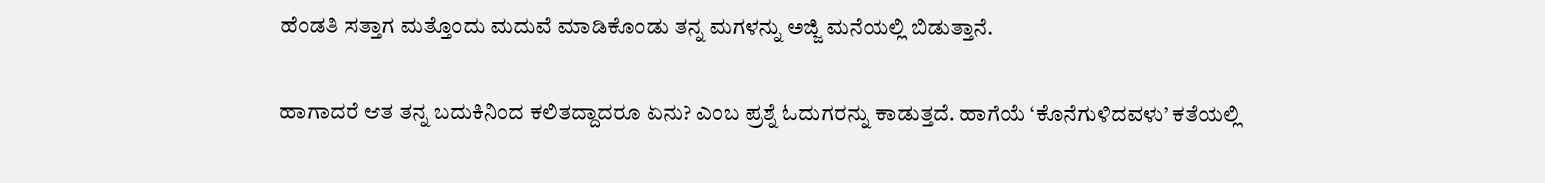ಹೆಂಡತಿ ಸತ್ತಾಗ ಮತ್ತೊಂದು ಮದುವೆ ಮಾಡಿಕೊಂಡು ತನ್ನ ಮಗಳನ್ನು ಅಜ್ಜಿ ಮನೆಯಲ್ಲಿ ಬಿಡುತ್ತಾನೆ.

ಹಾಗಾದರೆ ಆತ ತನ್ನ ಬದುಕಿನಿಂದ ಕಲಿತದ್ದಾದರೂ ಏನು? ಎಂಬ ಪ್ರಶ್ನೆ ಓದುಗರನ್ನು ಕಾಡುತ್ತದೆ. ಹಾಗೆಯೆ ‘ಕೊನೆಗುಳಿದವಳು’ ಕತೆಯಲ್ಲಿ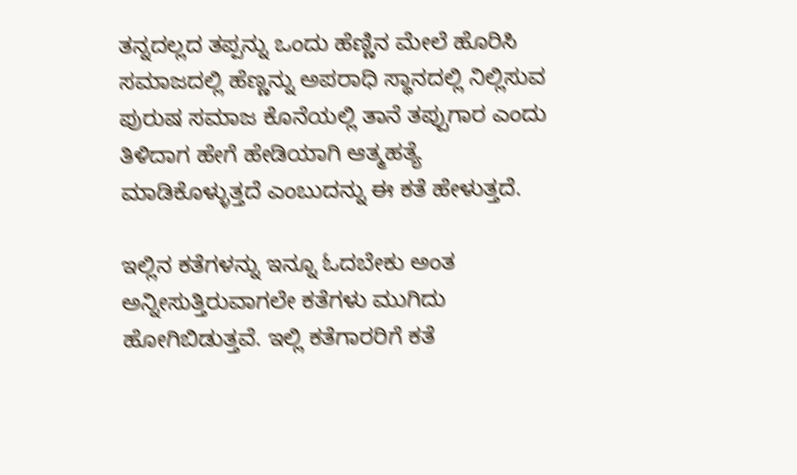ತನ್ನದಲ್ಲದ ತಪ್ಪನ್ನು ಒಂದು ಹೆಣ್ಣಿನ ಮೇಲೆ ಹೊರಿಸಿ ಸಮಾಜದಲ್ಲಿ ಹೆಣ್ಣನ್ನು ಅಪರಾಧಿ ಸ್ಥಾನದಲ್ಲಿ ನಿಲ್ಲಿಸುವ ಪುರುಷ ಸಮಾಜ ಕೊನೆಯಲ್ಲಿ ತಾನೆ ತಪ್ಪುಗಾರ ಎಂದು ತಿಳಿದಾಗ ಹೇಗೆ ಹೇಡಿಯಾಗಿ ಆತ್ಮಹತ್ಯೆ ಮಾಡಿಕೊಳ್ಳುತ್ತದೆ ಎಂಬುದನ್ನು ಈ ಕತೆ ಹೇಳುತ್ತದೆ.

ಇಲ್ಲಿನ ಕತೆಗಳನ್ನು ಇನ್ನೂ ಓದಬೇಕು ಅಂತ ಅನ್ನೀಸುತ್ತಿರುವಾಗಲೇ ಕತೆಗಳು ಮುಗಿದು ಹೋಗಿಬಿಡುತ್ತವೆ. ಇಲ್ಲಿ ಕತೆಗಾರರಿಗೆ ಕತೆ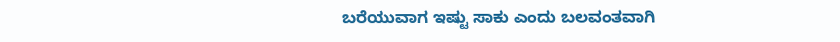ಬರೆಯುವಾಗ ಇಷ್ಟು ಸಾಕು ಎಂದು ಬಲವಂತವಾಗಿ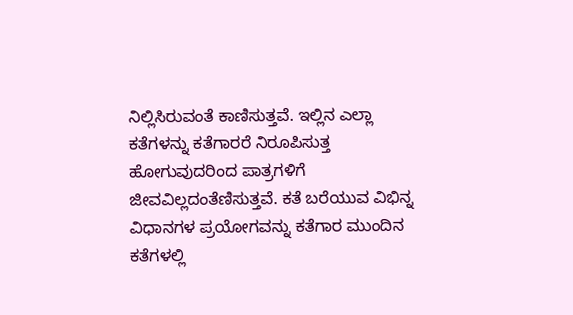ನಿಲ್ಲಿಸಿರುವಂತೆ ಕಾಣಿಸುತ್ತವೆ. ಇಲ್ಲಿನ ಎಲ್ಲಾ ಕತೆಗಳನ್ನು ಕತೆಗಾರರೆ ನಿರೂಪಿಸುತ್ತ ಹೋಗುವುದರಿಂದ ಪಾತ್ರಗಳಿಗೆ ಜೀವವಿಲ್ಲದಂತೆಣಿಸುತ್ತವೆ. ಕತೆ ಬರೆಯುವ ವಿಭಿನ್ನ ವಿಧಾನಗಳ ಪ್ರಯೋಗವನ್ನು ಕತೆಗಾರ ಮುಂದಿನ ಕತೆಗಳಲ್ಲಿ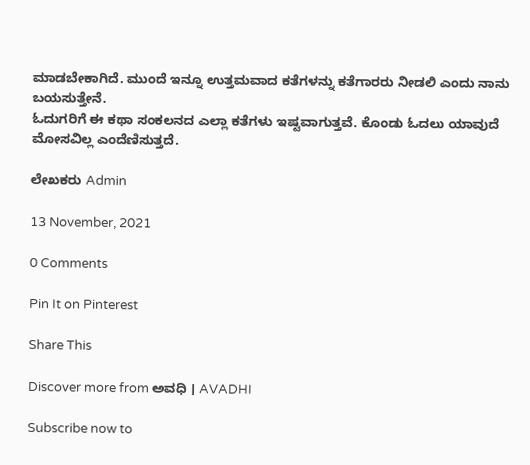ಮಾಡಬೇಕಾಗಿದೆ. ಮುಂದೆ ಇನ್ನೂ ಉತ್ತಮವಾದ ಕತೆಗಳನ್ನು ಕತೆಗಾರರು ನೀಡಲಿ ಎಂದು ನಾನು ಬಯಸುತ್ತೇನೆ.
ಓದುಗರಿಗೆ ಈ ಕಥಾ ಸಂಕಲನದ ಎಲ್ಲಾ ಕತೆಗಳು ಇಷ್ಟವಾಗುತ್ತವೆ. ಕೊಂಡು ಓದಲು ಯಾವುದೆ ಮೋಸವಿಲ್ಲ ಎಂದೆಣಿಸುತ್ತದೆ.

ಲೇಖಕರು Admin

13 November, 2021

0 Comments

Pin It on Pinterest

Share This

Discover more from ಅವಧಿ । AVADHI

Subscribe now to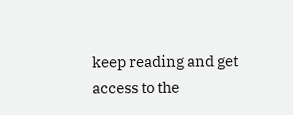keep reading and get access to the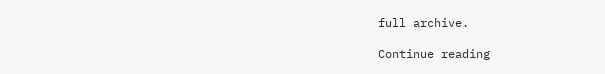full archive.

Continue reading